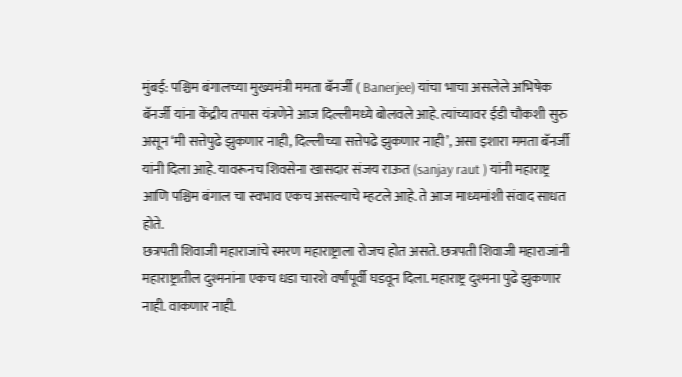मुंबई: पश्चिम बंगालच्या मुख्यमंत्री ममता बॅनर्जी ( Banerjee) यांचा भाचा असलेले अभिषेक बॅनर्जी यांना केंद्रीय तपास यंत्रणेने आज दिल्लीमध्ये बोलवले आहे. त्यांच्यावर ईडी चौकशी सुरु असून ‘मी सत्तेपुढे झुकणार नाही, दिल्लीच्या सत्तेपढे झुकणार नाही’, असा इशारा ममता बॅनर्जी यांनी दिला आहे. यावरूनच शिवसेना खासदार संजय राऊत (sanjay raut ) यांनी महाराष्ट्र आणि पश्चिम बंगाल चा स्वभाव एकच असल्याचे म्हटले आहे. ते आज माध्यमांशी संवाद साधत होते.
छत्रपती शिवाजी महाराजांचे स्मरण महाराष्ट्राला रोजच होत असते. छत्रपती शिवाजी महाराजांनी महाराष्ट्रातील दुश्मनांना एकच धडा चारशे वर्षांपूर्वी घडवून दिला. महाराष्ट्र दुश्मना पुढे झुकणार नाही. वाकणार नाही.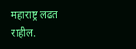महाराष्ट्र लढत राहील.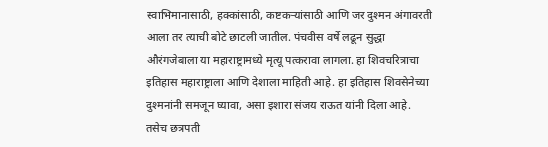स्वाभिमानासाठी, हक्कांसाठी, कष्टकऱ्यांसाठी आणि जर दुश्मन अंगावरती आला तर त्याची बोटे छाटली जातील. पंचवीस वर्षे लढून सुद्धा औरंगजेबाला या महाराष्ट्रामध्ये मृत्यू पत्करावा लागला. हा शिवचरित्राचा इतिहास महाराष्ट्राला आणि देशाला माहिती आहे. हा इतिहास शिवसेनेच्या दुश्मनांनी समजून घ्यावा, असा इशारा संजय राऊत यांनी दिला आहे.
तसेच छत्रपती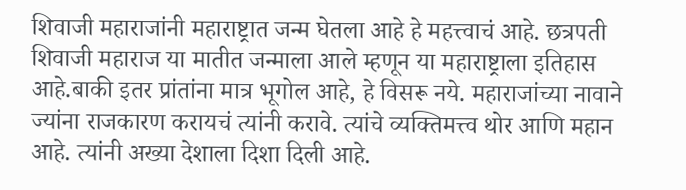शिवाजी महाराजांनी महाराष्ट्रात जन्म घेतला आहे हे महत्त्वाचं आहे. छत्रपती शिवाजी महाराज या मातीत जन्माला आले म्हणून या महाराष्ट्राला इतिहास आहे.बाकी इतर प्रांतांना मात्र भूगोल आहे, हे विसरू नये. महाराजांच्या नावाने ज्यांना राजकारण करायचं त्यांनी करावे. त्यांचे व्यक्तिमत्त्व थोर आणि महान आहे. त्यांनी अख्या देशाला दिशा दिली आहे.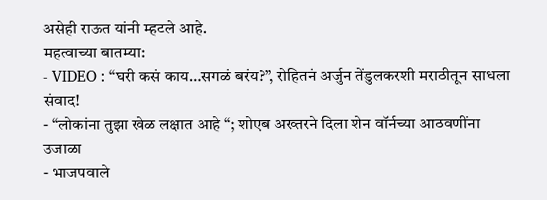असेही राऊत यांनी म्हटले आहे.
महत्वाच्या बातम्या:
- VIDEO : “घरी कसं काय…सगळं बरंय?”, रोहितनं अर्जुन तेंडुलकरशी मराठीतून साधला संवाद!
- “लोकांना तुझा खेळ लक्षात आहे “; शोएब अख्तरने दिला शेन वॉर्नच्या आठवणींना उजाळा
- भाजपवाले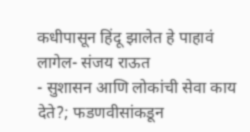कधीपासून हिंदू झालेत हे पाहावं लागेल- संजय राऊत
- सुशासन आणि लोकांची सेवा काय देते?; फडणवीसांकडून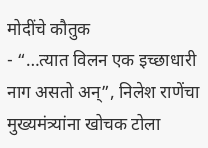मोदींचे कौतुक
- “…त्यात विलन एक इच्छाधारी नाग असतो अन्”, निलेश राणेंचा मुख्यमंत्र्यांना खोचक टोला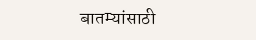बातम्यांसाठी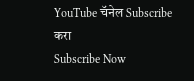YouTube चॅनेल Subscribe करा
Subscribe Now